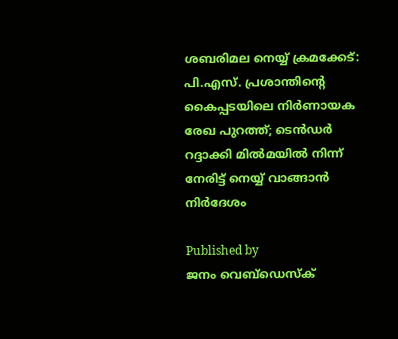ശബരിമല നെയ്യ് ക്രമക്കേട്: പി.എസ്. പ്രശാന്തിന്റെ കൈപ്പടയിലെ നിര്‍ണായക രേഖ പുറത്ത്; ടെന്‍ഡര്‍ റദ്ദാക്കി മില്‍മയില്‍ നിന്ന് നേരിട്ട് നെയ്യ് വാങ്ങാന്‍ നിര്‍ദേശം

Published by
ജനം വെബ്‌ഡെസ്ക്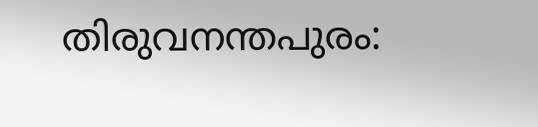തിരുവനന്തപുരം: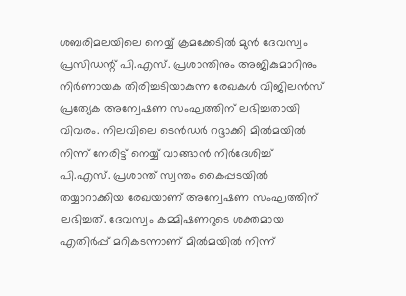ശബരിമലയിലെ നെയ്യ് ക്രമക്കേടില്‍ മുന്‍ ദേവസ്വം പ്രസിഡന്റ് പി.എസ്. പ്രശാന്തിനും അജികുമാറിനും നിര്‍ണായക തിരിച്ചടിയാകുന്ന രേഖകള്‍ വിജിലന്‍സ് പ്രത്യേക അന്വേഷണ സംഘത്തിന് ലഭിച്ചതായി വിവരം. നിലവിലെ ടെന്‍ഡര്‍ റദ്ദാക്കി മില്‍മയില്‍ നിന്ന് നേരിട്ട് നെയ്യ് വാങ്ങാന്‍ നിര്‍ദേശിച്ച് പി.എസ്. പ്രശാന്ത് സ്വന്തം കൈപ്പടയില്‍ തയ്യാറാക്കിയ രേഖയാണ് അന്വേഷണ സംഘത്തിന് ലഭിച്ചത്. ദേവസ്വം കമ്മിഷണറുടെ ശക്തമായ എതിര്‍പ്പ് മറികടന്നാണ് മില്‍മയില്‍ നിന്ന്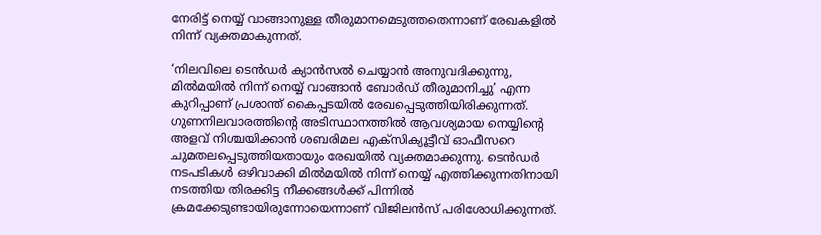നേരിട്ട് നെയ്യ് വാങ്ങാനുള്ള തീരുമാനമെടുത്തതെന്നാണ് രേഖകളില്‍ നിന്ന് വ്യക്തമാകുന്നത്.

‘നിലവിലെ ടെന്‍ഡര്‍ ക്യാന്‍സല്‍ ചെയ്യാന്‍ അനുവദിക്കുന്നു, മില്‍മയില്‍ നിന്ന് നെയ്യ് വാങ്ങാന്‍ ബോര്‍ഡ് തീരുമാനിച്ചു’ എന്ന കുറിപ്പാണ് പ്രശാന്ത് കൈപ്പടയില്‍ രേഖപ്പെടുത്തിയിരിക്കുന്നത്. ഗുണനിലവാരത്തിന്റെ അടിസ്ഥാനത്തില്‍ ആവശ്യമായ നെയ്യിന്റെ അളവ് നിശ്ചയിക്കാന്‍ ശബരിമല എക്‌സിക്യൂട്ടീവ് ഓഫീസറെ ചുമതലപ്പെടുത്തിയതായും രേഖയില്‍ വ്യക്തമാക്കുന്നു. ടെന്‍ഡര്‍ നടപടികള്‍ ഒഴിവാക്കി മില്‍മയില്‍ നിന്ന് നെയ്യ് എത്തിക്കുന്നതിനായി നടത്തിയ തിരക്കിട്ട നീക്കങ്ങള്‍ക്ക് പിന്നില്‍ ക്രമക്കേടുണ്ടായിരുന്നോയെന്നാണ് വിജിലന്‍സ് പരിശോധിക്കുന്നത്.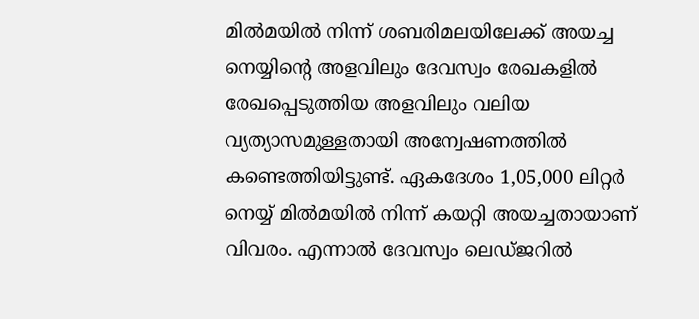മില്‍മയില്‍ നിന്ന് ശബരിമലയിലേക്ക് അയച്ച നെയ്യിന്റെ അളവിലും ദേവസ്വം രേഖകളില്‍ രേഖപ്പെടുത്തിയ അളവിലും വലിയ വ്യത്യാസമുള്ളതായി അന്വേഷണത്തില്‍ കണ്ടെത്തിയിട്ടുണ്ട്. ഏകദേശം 1,05,000 ലിറ്റര്‍ നെയ്യ് മില്‍മയില്‍ നിന്ന് കയറ്റി അയച്ചതായാണ് വിവരം. എന്നാല്‍ ദേവസ്വം ലെഡ്ജറില്‍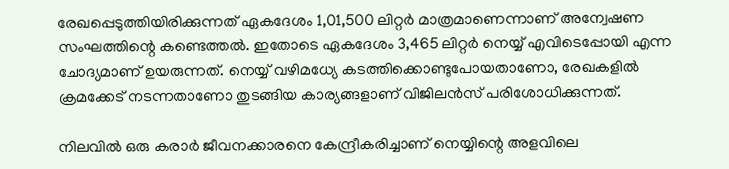രേഖപ്പെടുത്തിയിരിക്കുന്നത് ഏകദേശം 1,01,500 ലിറ്റര്‍ മാത്രമാണെന്നാണ് അന്വേഷണ സംഘത്തിന്റെ കണ്ടെത്തല്‍. ഇതോടെ ഏകദേശം 3,465 ലിറ്റര്‍ നെയ്യ് എവിടെപ്പോയി എന്ന ചോദ്യമാണ് ഉയരുന്നത്. നെയ്യ് വഴിമധ്യേ കടത്തിക്കൊണ്ടുപോയതാണോ, രേഖകളില്‍ ക്രമക്കേട് നടന്നതാണോ തുടങ്ങിയ കാര്യങ്ങളാണ് വിജിലന്‍സ് പരിശോധിക്കുന്നത്.

നിലവില്‍ ഒരു കരാര്‍ ജീവനക്കാരനെ കേന്ദ്രീകരിച്ചാണ് നെയ്യിന്റെ അളവിലെ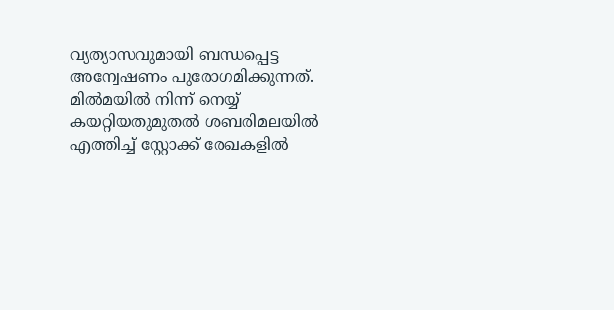വ്യത്യാസവുമായി ബന്ധപ്പെട്ട അന്വേഷണം പുരോഗമിക്കുന്നത്. മില്‍മയില്‍ നിന്ന് നെയ്യ് കയറ്റിയതുമുതല്‍ ശബരിമലയില്‍ എത്തിച്ച് സ്റ്റോക്ക് രേഖകളില്‍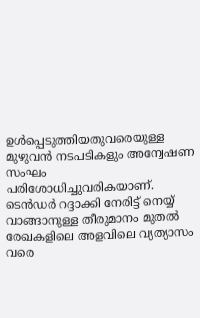ഉള്‍പ്പെടുത്തിയതുവരെയുള്ള മുഴുവന്‍ നടപടികളും അന്വേഷണ സംഘം പരിശോധിച്ചുവരികയാണ്. ടെന്‍ഡര്‍ റദ്ദാക്കി നേരിട്ട് നെയ്യ് വാങ്ങാനുള്ള തീരുമാനം മുതല്‍ രേഖകളിലെ അളവിലെ വ്യത്യാസം വരെ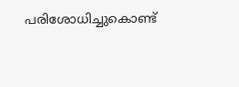പരിശോധിച്ചുകൊണ്ട്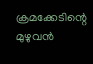ക്രമക്കേടിന്റെ മുഴുവന്‍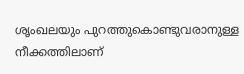ശൃംഖലയും പുറത്തുകൊണ്ടുവരാനുള്ള നീക്കത്തിലാണ്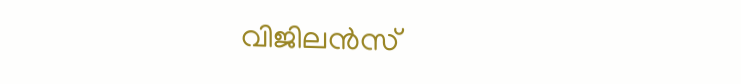വിജിലന്‍സ്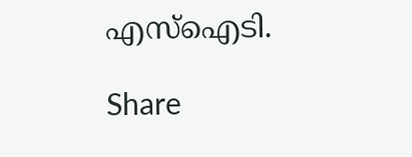എസ്ഐടി.

Share